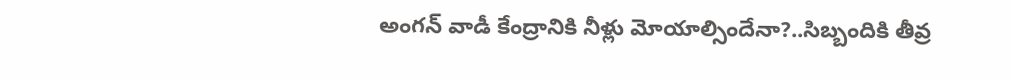అంగన్ వాడీ కేంద్రానికి నీళ్లు మోయాల్సిందేనా?..సిబ్బందికి తీవ్ర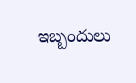ఇబ్బందులు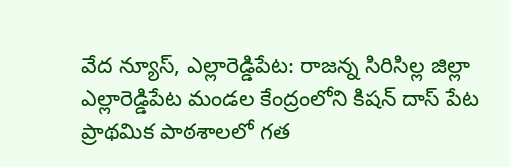వేద న్యూస్, ఎల్లారెడ్డిపేట: రాజన్న సిరిసిల్ల జిల్లా ఎల్లారెడ్డిపేట మండల కేంద్రంలోని కిషన్ దాస్ పేట ప్రాథమిక పాఠశాలలో గత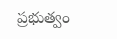ప్రభుత్వం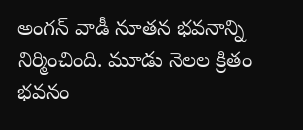అంగన్ వాడీ నూతన భవనాన్ని నిర్మించింది. మూడు నెలల క్రితం భవనం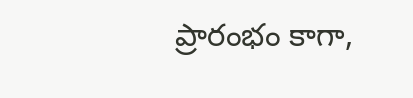ప్రారంభం కాగా,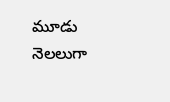మూడు నెలలుగా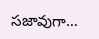సజావుగా…